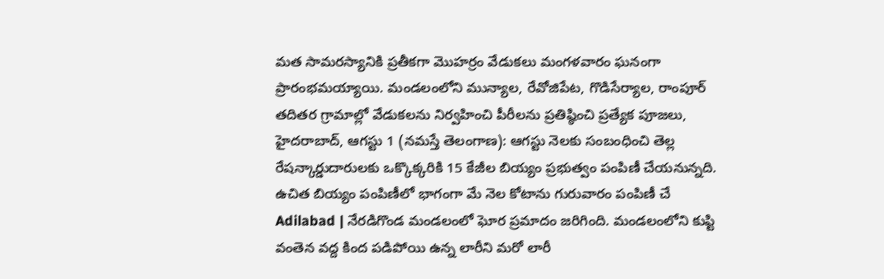మత సామరస్యానికి ప్రతీకగా మొహర్రం వేడుకలు మంగళవారం ఘనంగా ప్రారంభమయ్యాయి. మండలంలోని మున్యాల, రేవోజిపేట, గొడిసేర్యాల, రాంపూర్ తదితర గ్రామాల్లో వేడుకలను నిర్వహించి పీరీలను ప్రతిష్ఠించి ప్రత్యేక పూజలు,
హైదరాబాద్, ఆగస్టు 1 (నమస్తే తెలంగాణ): ఆగస్టు నెలకు సంబంధించి తెల్ల రేషన్కార్డుదారులకు ఒక్కొక్కరికి 15 కేజీల బియ్యం ప్రభుత్వం పంపిణీ చేయనున్నది. ఉచిత బియ్యం పంపిణీలో భాగంగా మే నెల కోటాను గురువారం పంపిణీ చే
Adilabad | నేరడిగొండ మండలంలో ఘోర ప్రమాదం జరిగింది. మండలంలోని కుప్టి వంతెన వద్ద కింద పడిపోయి ఉన్న లారీని మరో లారీ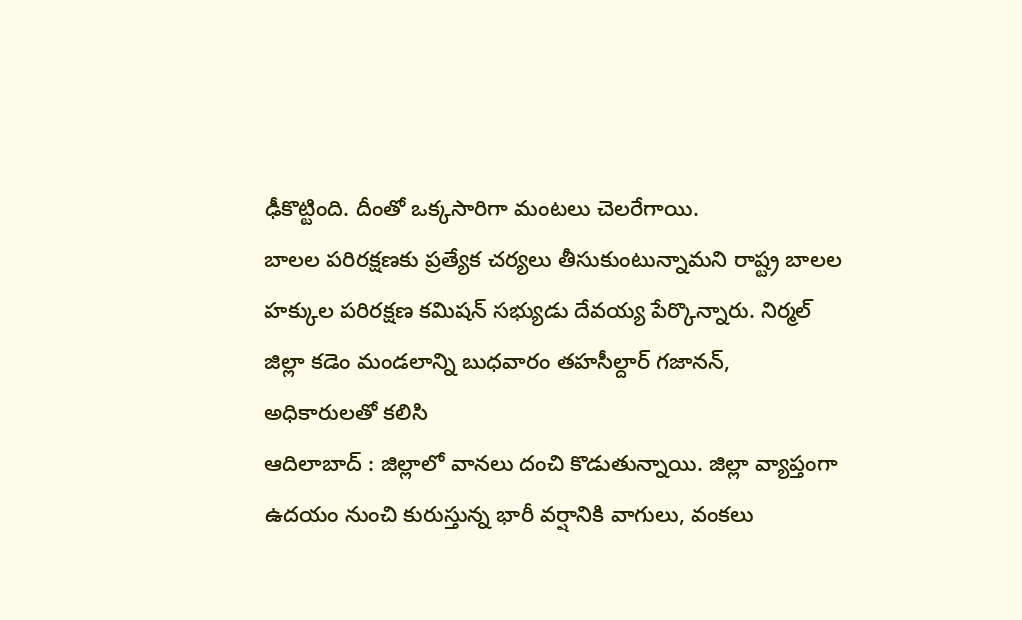ఢీకొట్టింది. దీంతో ఒక్కసారిగా మంటలు చెలరేగాయి.
బాలల పరిరక్షణకు ప్రత్యేక చర్యలు తీసుకుంటున్నామని రాష్ట్ర బాలల హక్కుల పరిరక్షణ కమిషన్ సభ్యుడు దేవయ్య పేర్కొన్నారు. నిర్మల్ జిల్లా కడెం మండలాన్ని బుధవారం తహసీల్దార్ గజానన్, అధికారులతో కలిసి
ఆదిలాబాద్ : జిల్లాలో వానలు దంచి కొడుతున్నాయి. జిల్లా వ్యాప్తంగా ఉదయం నుంచి కురుస్తున్న భారీ వర్షానికి వాగులు, వంకలు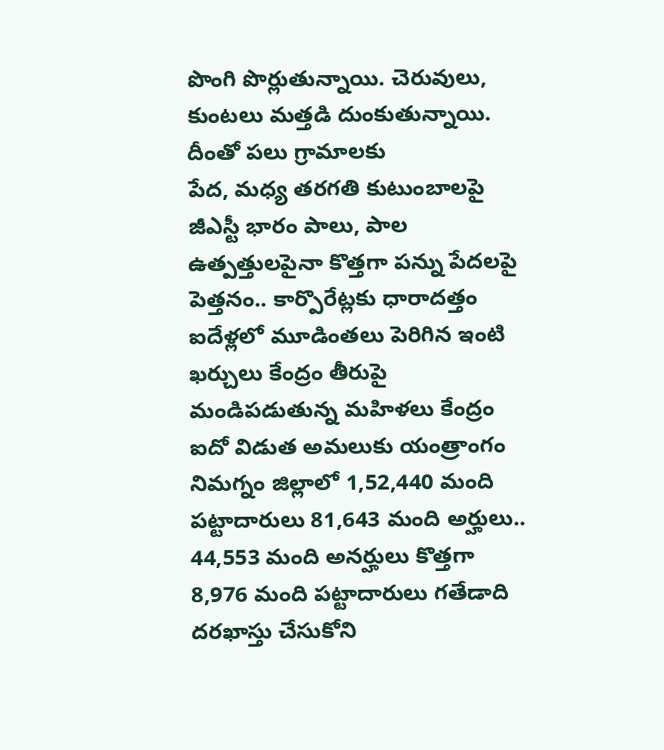పొంగి పొర్లుతున్నాయి. చెరువులు, కుంటలు మత్తడి దుంకుతున్నాయి. దీంతో పలు గ్రామాలకు
పేద, మధ్య తరగతి కుటుంబాలపై జీఎస్టీ భారం పాలు, పాల ఉత్పత్తులపైనా కొత్తగా పన్ను పేదలపై పెత్తనం.. కార్పొరేట్లకు ధారాదత్తం ఐదేళ్లలో మూడింతలు పెరిగిన ఇంటి ఖర్చులు కేంద్రం తీరుపై మండిపడుతున్న మహిళలు కేంద్రం
ఐదో విడుత అమలుకు యంత్రాంగం నిమగ్నం జిల్లాలో 1,52,440 మంది పట్టాదారులు 81,643 మంది అర్హులు.. 44,553 మంది అనర్హులు కొత్తగా 8,976 మంది పట్టాదారులు గతేడాది దరఖాస్తు చేసుకోని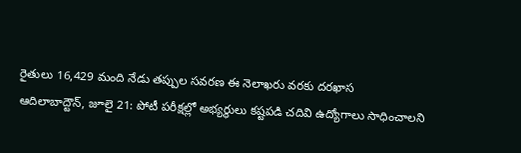రైతులు 16,429 మంది నేడు తప్పుల సవరణ ఈ నెలాఖరు వరకు దరఖాస
ఆదిలాబాద్టౌన్, జూలై 21: పోటీ పరీక్షల్లో అభ్యర్థులు కష్టపడి చదివి ఉద్యోగాలు సాధించాలని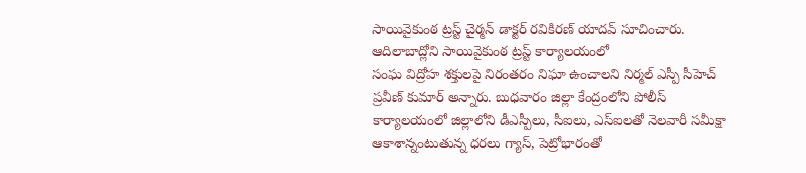సాయివైకుంఠ ట్రస్ట్ చైర్మన్ డాక్టర్ రవికిరణ్ యాదవ్ సూచించారు. ఆదిలాబాద్లోని సాయివైకుంఠ ట్రస్ట్ కార్యాలయంలో
సంఘ విద్రోహ శక్తులపై నిరంతరం నిఘా ఉంచాలని నిర్మల్ ఎస్పీ సీహెచ్ ప్రవీణ్ కుమార్ అన్నారు. బుధవారం జిల్లా కేంద్రంలోని పోలీస్ కార్యాలయంలో జిల్లాలోని డీఎస్పీలు, సీఐలు, ఎస్ఐలతో నెలవారీ సమీక్షా
ఆకాశాన్నంటుతున్న ధరలు గ్యాస్, పెట్రోభారంతో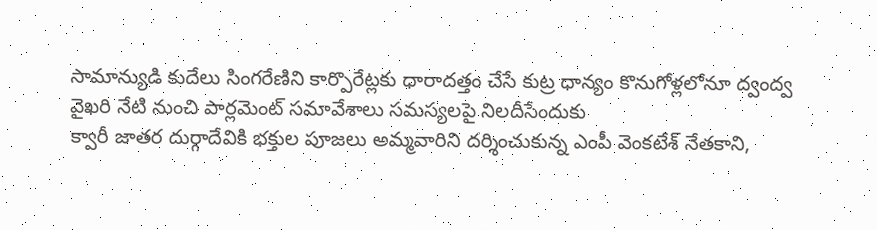సామాన్యుడి కుదేలు సింగరేణిని కార్పొరేట్లకు ధారాదత్తం చేసే కుట్ర ధాన్యం కొనుగోళ్లలోనూ ద్వంద్వ వైఖరి నేటి నుంచి పార్లమెంట్ సమావేశాలు సమస్యలపై నిలదీసేందుకు
క్వారీ జాతర దుర్గాదేవికి భక్తుల పూజలు అమ్మవారిని దర్శించుకున్న ఎంపీ వెంకటేశ్ నేతకాని,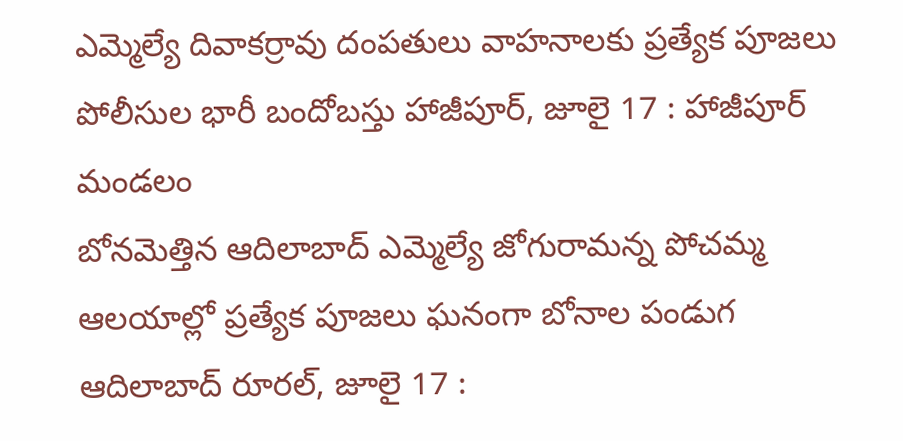ఎమ్మెల్యే దివాకర్రావు దంపతులు వాహనాలకు ప్రత్యేక పూజలు పోలీసుల భారీ బందోబస్తు హాజీపూర్, జూలై 17 : హాజీపూర్ మండలం
బోనమెత్తిన ఆదిలాబాద్ ఎమ్మెల్యే జోగురామన్న పోచమ్మ ఆలయాల్లో ప్రత్యేక పూజలు ఘనంగా బోనాల పండుగ ఆదిలాబాద్ రూరల్, జూలై 17 :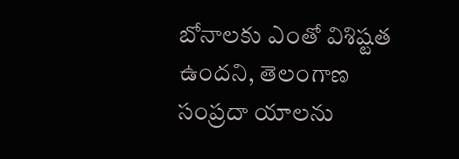బోనాలకు ఎంతో విశిష్టత ఉందని, తెలంగాణ సంప్రదా యాలను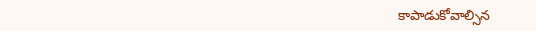కాపాడుకోవాల్సిన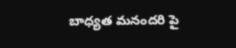బాధ్యత మనందరి పై